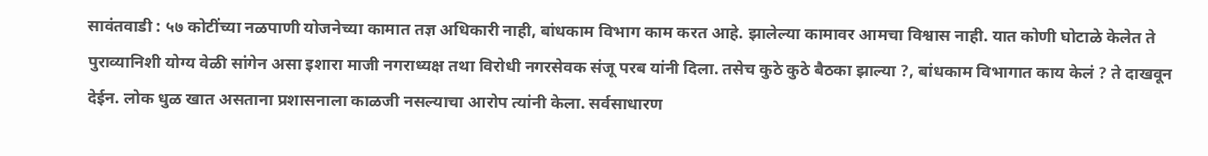सावंतवाडी : ५७ कोटींच्या नळपाणी योजनेच्या कामात तज्ञ अधिकारी नाही, बांधकाम विभाग काम करत आहे. झालेल्या कामावर आमचा विश्वास नाही. यात कोणी घोटाळे केलेत ते पुराव्यानिशी योग्य वेळी सांगेन असा इशारा माजी नगराध्यक्ष तथा विरोधी नगरसेवक संजू परब यांनी दिला. तसेच कुठे कुठे बैठका झाल्या ?, बांधकाम विभागात काय केलं ? ते दाखवून देईन. लोक धुळ खात असताना प्रशासनाला काळजी नसल्याचा आरोप त्यांनी केला. सर्वसाधारण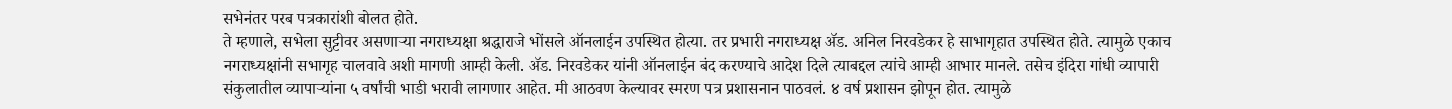सभेनंतर परब पत्रकारांशी बोलत होते.
ते म्हणाले, सभेला सुट्टीवर असणाऱ्या नगराध्यक्षा श्रद्धाराजे भोंसले ऑनलाईन उपस्थित होत्या. तर प्रभारी नगराध्यक्ष ॲड. अनिल निरवडेकर हे साभागृहात उपस्थित होते. त्यामुळे एकाच नगराध्यक्षांनी सभागृह चालवावे अशी मागणी आम्ही केली. ॲड. निरवडेकर यांनी ऑनलाईन बंद करण्याचे आदेश दिले त्याबद्दल त्यांचे आम्ही आभार मानले. तसेच इंदिरा गांधी व्यापारी संकुलातील व्यापाऱ्यांना ५ वर्षांची भाडी भरावी लागणार आहेत. मी आठवण केल्यावर स्मरण पत्र प्रशासनान पाठवलं. ४ वर्ष प्रशासन झोपून होत. त्यामुळे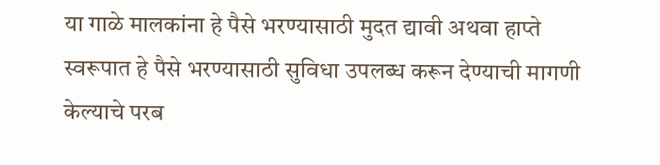या गाळे मालकांना हे पैसे भरण्यासाठी मुदत द्यावी अथवा हाप्ते स्वरूपात हे पैसे भरण्यासाठी सुविधा उपलब्ध करून देण्याची मागणी केल्याचे परब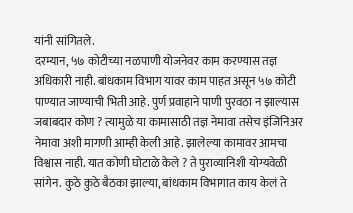यांनी सांगितले.
दरम्यान, ५७ कोटीच्या नळपाणी योजनेवर काम करण्यास तज्ञ अधिकारी नाही. बांधकाम विभाग यावर काम पाहत असून ५७ कोटी पाण्यात जाण्याची भिती आहे. पुर्ण प्रवाहाने पाणी पुरवठा न झाल्यास जबाबदार कोण ? त्यामुळे या कामासाठी तज्ञ नेमावा तसेच इंजिनिअर नेमावा अशी मागणी आम्ही केली आहे. झालेल्या कामावर आमचा विश्वास नाही. यात कोणी घोटाळे केले ? ते पुराव्यानिशी योग्यवेळी सांगेन. कुठे कुठे बैठका झाल्या, बांधकाम विभागात काय केलं ते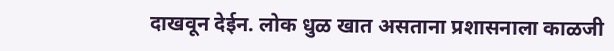दाखवून देईन. लोक धुळ खात असताना प्रशासनाला काळजी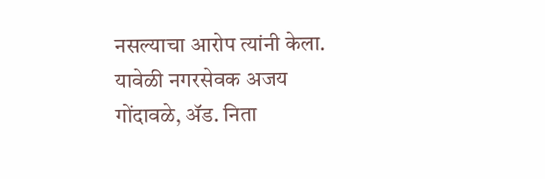नसल्याचा आरोप त्यांनी केला. यावेळी नगरसेवक अजय गोंदावळे, ॲड. निता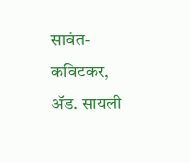सावंत-कविटकर, ॲड. सायली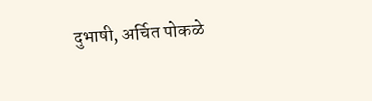दुभाषी, अर्चित पोकळे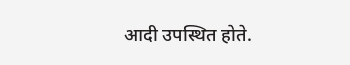आदी उपस्थित होते.